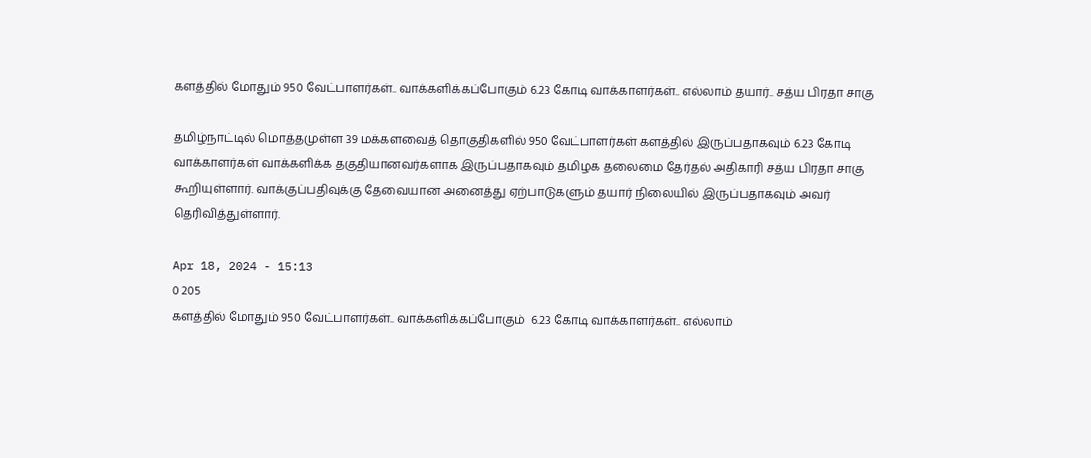களத்தில் மோதும் 950 வேட்பாளர்கள்.. வாக்களிக்கப்போகும் 6.23 கோடி வாக்காளர்கள்.. எல்லாம் தயார்.. சத்ய பிரதா சாகு

தமிழ்நாட்டில் மொத்தமுள்ள 39 மக்களவைத் தொகுதிகளில் 950 வேட்பாளர்கள் களத்தில் இருப்பதாகவும் 6.23 கோடி வாக்காளர்கள் வாக்களிக்க தகுதியானவர்களாக இருப்பதாகவும் தமிழக தலைமை தேர்தல் அதிகாரி சத்ய பிரதா சாகு கூறியுள்ளார். வாக்குப்பதிவுக்கு தேவையான அனைத்து ஏற்பாடுகளும் தயார் நிலையில் இருப்பதாகவும் அவர் தெரிவித்துள்ளார்.

Apr 18, 2024 - 15:13
0 205
களத்தில் மோதும் 950 வேட்பாளர்கள்.. வாக்களிக்கப்போகும்  6.23 கோடி வாக்காளர்கள்.. எல்லாம்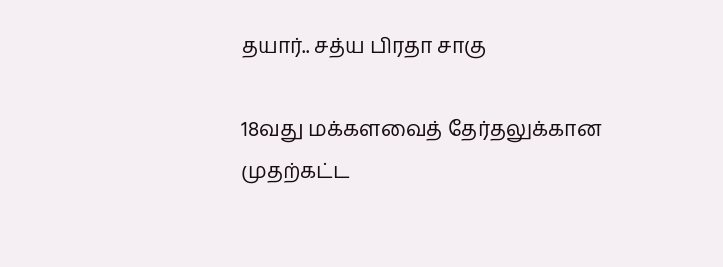தயார்.. சத்ய பிரதா சாகு

18வது மக்களவைத் தேர்தலுக்கான முதற்கட்ட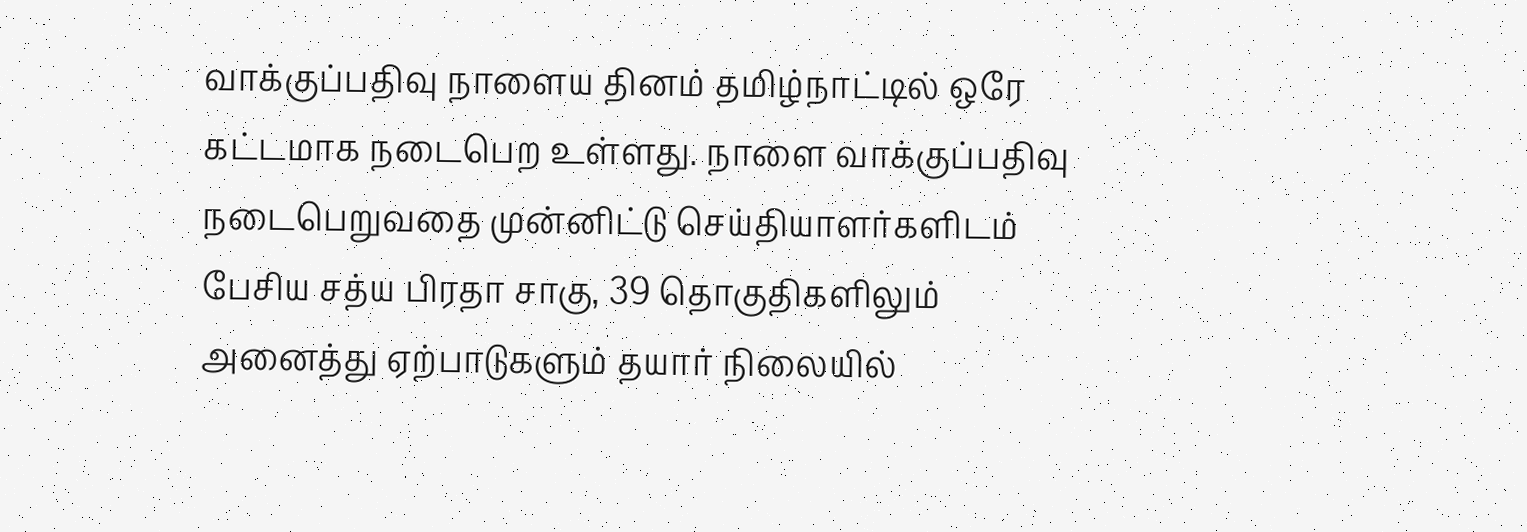வாக்குப்பதிவு நாளைய தினம் தமிழ்நாட்டில் ஒரே கட்டமாக நடைபெற உள்ளது. நாளை வாக்குப்பதிவு நடைபெறுவதை முன்னிட்டு செய்தியாளர்களிடம் பேசிய சத்ய பிரதா சாகு, 39 தொகுதிகளிலும் அனைத்து ஏற்பாடுகளும் தயார் நிலையில்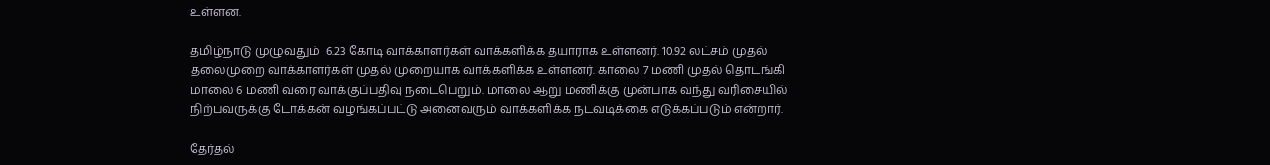உள்ளன.

தமிழ்நாடு முழுவதும்  6.23 கோடி வாக்காளர்கள் வாக்களிக்க தயாராக உள்ளனர். 10.92 லட்சம் முதல் தலைமுறை வாக்காளர்கள் முதல் முறையாக வாக்களிக்க உள்ளனர். காலை 7 மணி முதல் தொடங்கி மாலை 6 மணி வரை வாக்குப்பதிவு நடைபெறும். மாலை ஆறு மணிக்கு முன்பாக வந்து வரிசையில் நிற்பவருக்கு டோக்கன் வழங்கப்பட்டு அனைவரும் வாக்களிக்க நடவடிக்கை எடுக்கப்படும் என்றார்.

தேர்தல்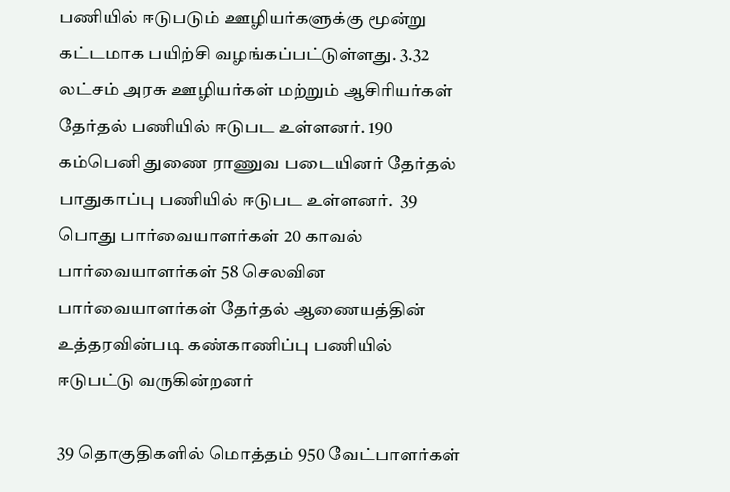பணியில் ஈடுபடும் ஊழியர்களுக்கு மூன்று கட்டமாக பயிற்சி வழங்கப்பட்டுள்ளது. 3.32 லட்சம் அரசு ஊழியர்கள் மற்றும் ஆசிரியர்கள் தேர்தல் பணியில் ஈடுபட உள்ளனர். 190 கம்பெனி துணை ராணுவ படையினர் தேர்தல் பாதுகாப்பு பணியில் ஈடுபட உள்ளனர்.  39 பொது பார்வையாளர்கள் 20 காவல் பார்வையாளர்கள் 58 செலவின பார்வையாளர்கள் தேர்தல் ஆணையத்தின் உத்தரவின்படி கண்காணிப்பு பணியில் ஈடுபட்டு வருகின்றனர்

39 தொகுதிகளில் மொத்தம் 950 வேட்பாளர்கள்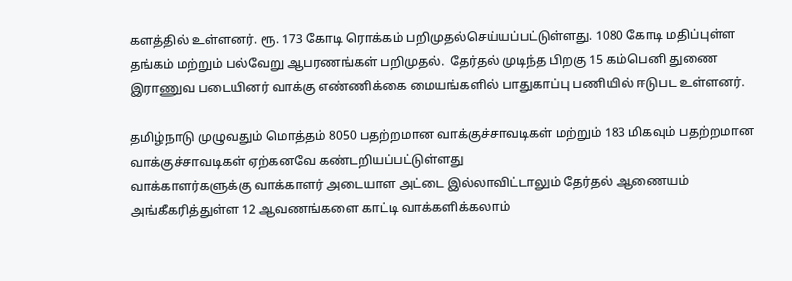களத்தில் உள்ளனர். ரூ. 173 கோடி ரொக்கம் பறிமுதல்செய்யப்பட்டுள்ளது. 1080 கோடி மதிப்புள்ள தங்கம் மற்றும் பல்வேறு ஆபரணங்கள் பறிமுதல்.  தேர்தல் முடிந்த பிறகு 15 கம்பெனி துணை இராணுவ படையினர் வாக்கு எண்ணிக்கை மையங்களில் பாதுகாப்பு பணியில் ஈடுபட உள்ளனர்.

தமிழ்நாடு முழுவதும் மொத்தம் 8050 பதற்றமான வாக்குச்சாவடிகள் மற்றும் 183 மிகவும் பதற்றமான வாக்குச்சாவடிகள் ஏற்கனவே கண்டறியப்பட்டுள்ளது
வாக்காளர்களுக்கு வாக்காளர் அடையாள அட்டை இல்லாவிட்டாலும் தேர்தல் ஆணையம் அங்கீகரித்துள்ள 12 ஆவணங்களை காட்டி வாக்களிக்கலாம்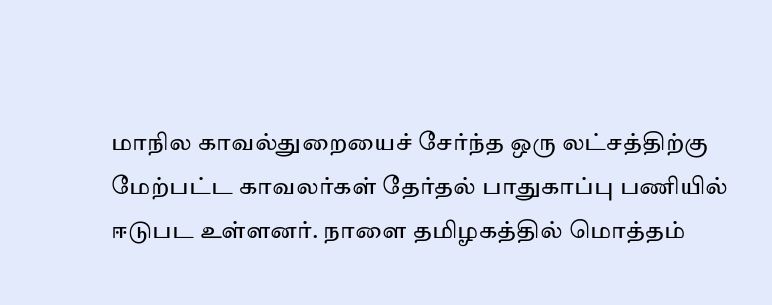மாநில காவல்துறையைச் சேர்ந்த ஒரு லட்சத்திற்கு மேற்பட்ட காவலர்கள் தேர்தல் பாதுகாப்பு பணியில் ஈடுபட உள்ளனர். நாளை தமிழகத்தில் மொத்தம்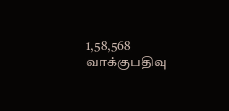1,58,568 வாக்குபதிவு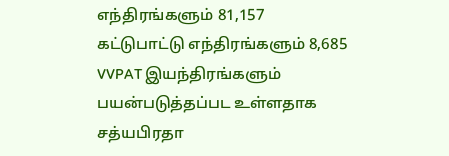எந்திரங்களும் 81,157 கட்டுபாட்டு எந்திரங்களும் 8,685 VVPAT இயந்திரங்களும் பயன்படுத்தப்பட உள்ளதாக சத்யபிரதா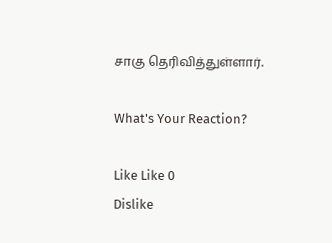சாகு தெரிவித்துள்ளார்.

What's Your Reaction?

Like Like 0
Dislike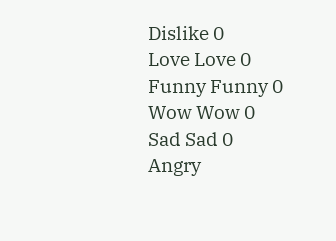Dislike 0
Love Love 0
Funny Funny 0
Wow Wow 0
Sad Sad 0
Angry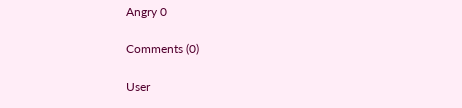Angry 0

Comments (0)

User